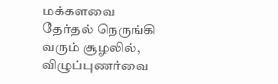மக்களவை தேர்தல் நெருங்கி வரும் சூழலில், விழுப்புணர்வை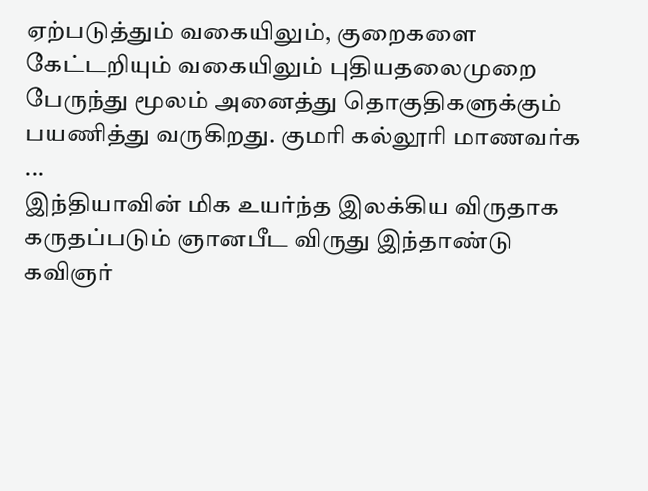ஏற்படுத்தும் வகையிலும், குறைகளை கேட்டறியும் வகையிலும் புதியதலைமுறை பேருந்து மூலம் அனைத்து தொகுதிகளுக்கும் பயணித்து வருகிறது. குமரி கல்லூரி மாணவர்க ...
இந்தியாவின் மிக உயர்ந்த இலக்கிய விருதாக கருதப்படும் ஞானபீட விருது இந்தாண்டு கவிஞர்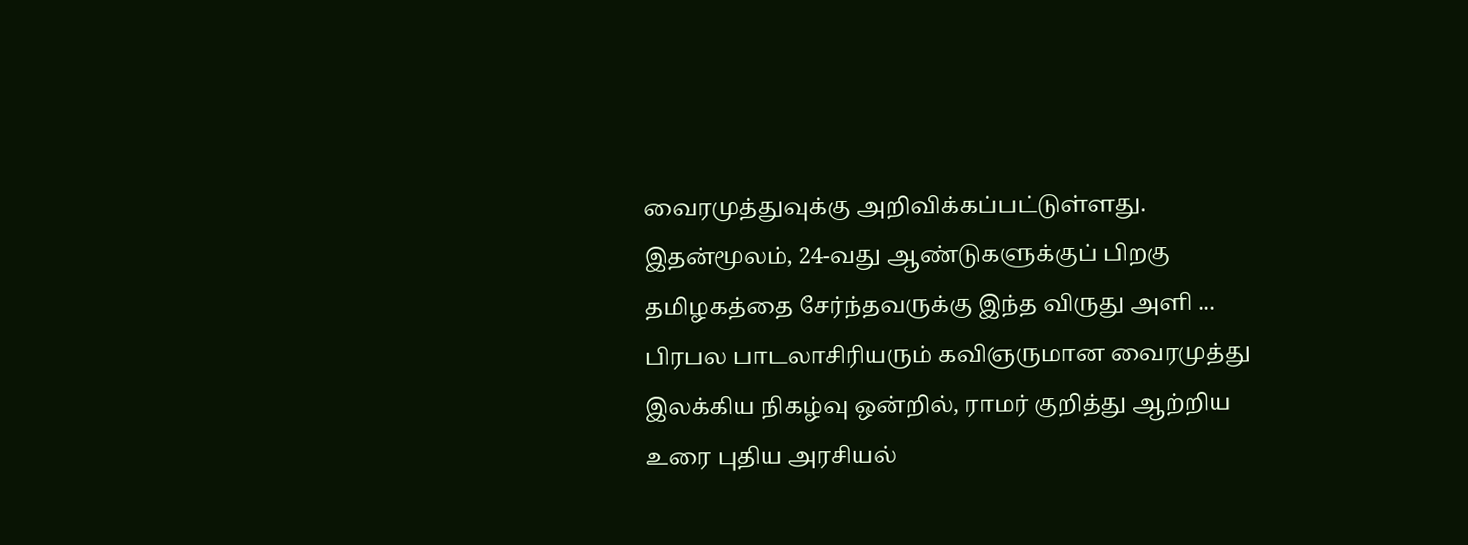வைரமுத்துவுக்கு அறிவிக்கப்பட்டுள்ளது. இதன்மூலம், 24-வது ஆண்டுகளுக்குப் பிறகு தமிழகத்தை சேர்ந்தவருக்கு இந்த விருது அளி ...
பிரபல பாடலாசிரியரும் கவிஞருமான வைரமுத்து இலக்கிய நிகழ்வு ஒன்றில், ராமர் குறித்து ஆற்றிய உரை புதிய அரசியல்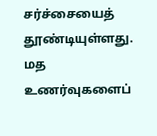சர்ச்சையைத் தூண்டியுள்ளது. மத உணர்வுகளைப்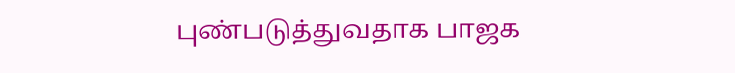புண்படுத்துவதாக பாஜக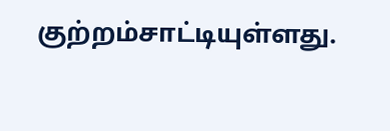குற்றம்சாட்டியுள்ளது.